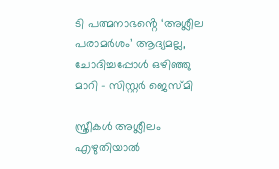ടി പത്മനാഭൻ്റെ ‘അശ്ലീല പരാമർശം’ ആദ്യമല്ല, ചോദിച്ചപ്പോൾ ഒഴിഞ്ഞു മാറി – സിസ്റ്റർ ജെസ്മി

സ്ത്രീകള്‍ അശ്ലീലം എഴുതിയാല്‍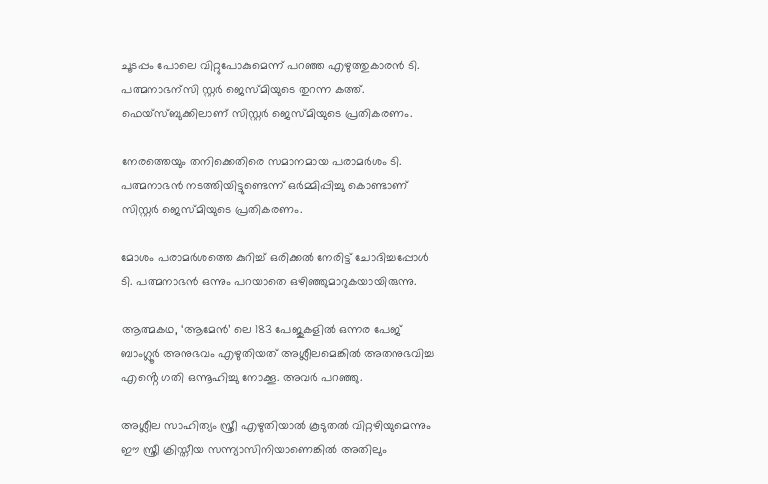ചൂടപ്പം പോലെ വിറ്റുപോകുമെന്ന് പറഞ്ഞ എഴുത്തുകാരന്‍ ടി. പത്മനാഭന്സി സ്റ്റര്‍ ജെസ്മിയുടെ തുറന്ന കത്ത്. ഫെയ്‌സ്ബുക്കിലാണ് സിസ്റ്റര്‍ ജെസ്മിയുടെ പ്രതികരണം.

നേരത്തെയും തനിക്കെതിരെ സമാനമായ പരാമര്‍ശം ടി. പത്മനാഭന്‍ നടത്തിയിട്ടുണ്ടെന്ന് ഒർമ്മിപ്പിച്ചു കൊണ്ടാണ് സിസ്റ്റര്‍ ജെസ്മിയുടെ പ്രതികരണം.

മോശം പരാമർശത്തെ കുറിച്ച് ഒരിക്കൽ നേരിട്ട് ചോദിച്ചപ്പോള്‍ ടി. പത്മനാഭന്‍ ഒന്നും പറയാതെ ഒഴിഞ്ഞുമാറുകയായിരുന്നു.

ആത്മകഥ, ‘ആമേന്‍’ ലെ 183 പേജുകളില്‍ ഒന്നര പേജ് ബാംഗ്ലൂര്‍ അനുഭവം എഴുതിയത് അശ്ലീലമെങ്കില്‍ അതനുഭവിച്ച എൻ്റെ ഗതി ഒന്നൂഹിച്ചു നോക്കൂ. അവർ പറഞ്ഞു.

അശ്ലീല സാഹിത്യം സ്ത്രീ എഴുതിയാല്‍ കൂടുതല്‍ വിറ്റഴിയുമെന്നും ഈ സ്ത്രീ ക്രിസ്തീയ സന്ന്യാസിനിയാണെങ്കില്‍ അതിലും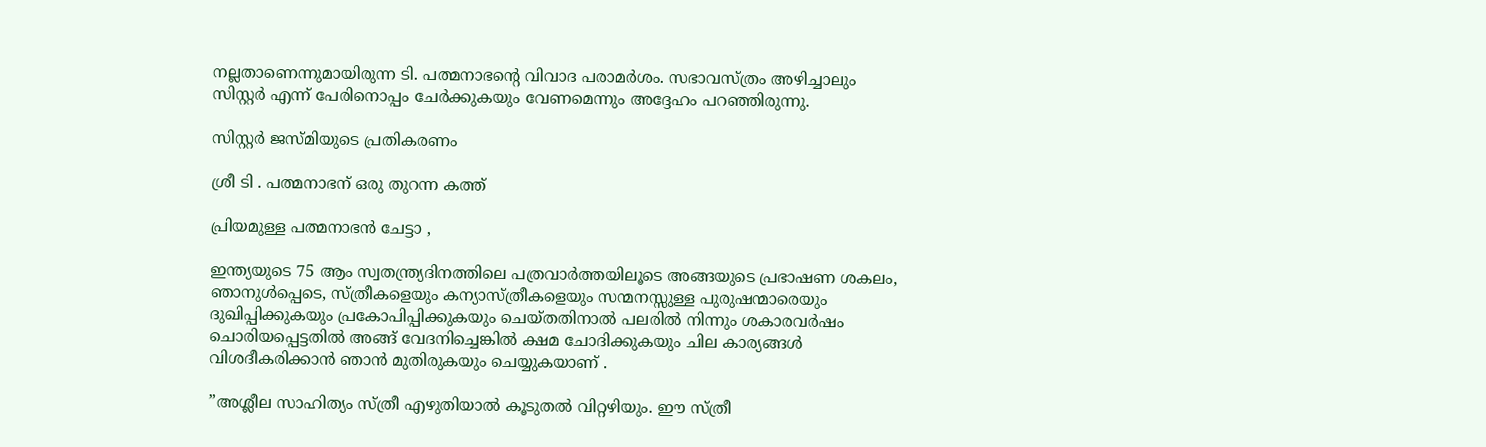നല്ലതാണെന്നുമായിരുന്ന ടി. പത്മനാഭന്റെ വിവാദ പരാമര്‍ശം. സഭാവസ്ത്രം അഴിച്ചാലും സിസ്റ്റര്‍ എന്ന് പേരിനൊപ്പം ചേര്‍ക്കുകയും വേണമെന്നും അദ്ദേഹം പറഞ്ഞിരുന്നു.

സിസ്റ്റർ ജസ്മിയുടെ പ്രതികരണം

ശ്രീ ടി . പത്മനാഭന് ഒരു തുറന്ന കത്ത്

പ്രിയമുള്ള പത്മനാഭന്‍ ചേട്ടാ ,

ഇന്ത്യയുടെ 75 ആം സ്വതന്ത്ര്യദിനത്തിലെ പത്രവാര്‍ത്തയിലൂടെ അങ്ങയുടെ പ്രഭാഷണ ശകലം, ഞാനുള്‍പ്പെടെ, സ്ത്രീകളെയും കന്യാസ്ത്രീകളെയും സന്മനസ്സുള്ള പുരുഷന്മാരെയും ദുഖിപ്പിക്കുകയും പ്രകോപിപ്പിക്കുകയും ചെയ്തതിനാല്‍ പലരില്‍ നിന്നും ശകാരവര്‍ഷം ചൊരിയപ്പെട്ടതില്‍ അങ്ങ് വേദനിച്ചെങ്കില്‍ ക്ഷമ ചോദിക്കുകയും ചില കാര്യങ്ങള്‍ വിശദീകരിക്കാന്‍ ഞാന്‍ മുതിരുകയും ചെയ്യുകയാണ് .

”അശ്ലീല സാഹിത്യം സ്ത്രീ എഴുതിയാല്‍ കൂടുതല്‍ വിറ്റഴിയും. ഈ സ്ത്രീ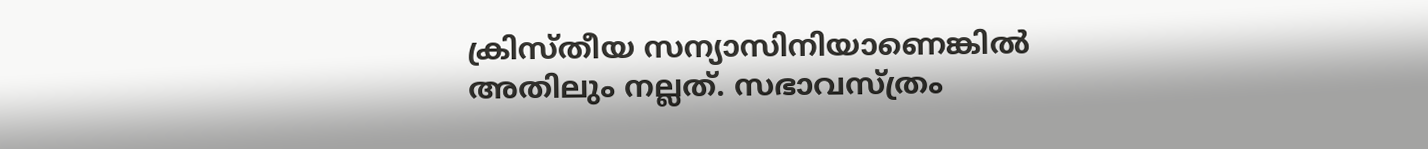ക്രിസ്തീയ സന്യാസിനിയാണെങ്കില്‍ അതിലും നല്ലത്. സഭാവസ്ത്രം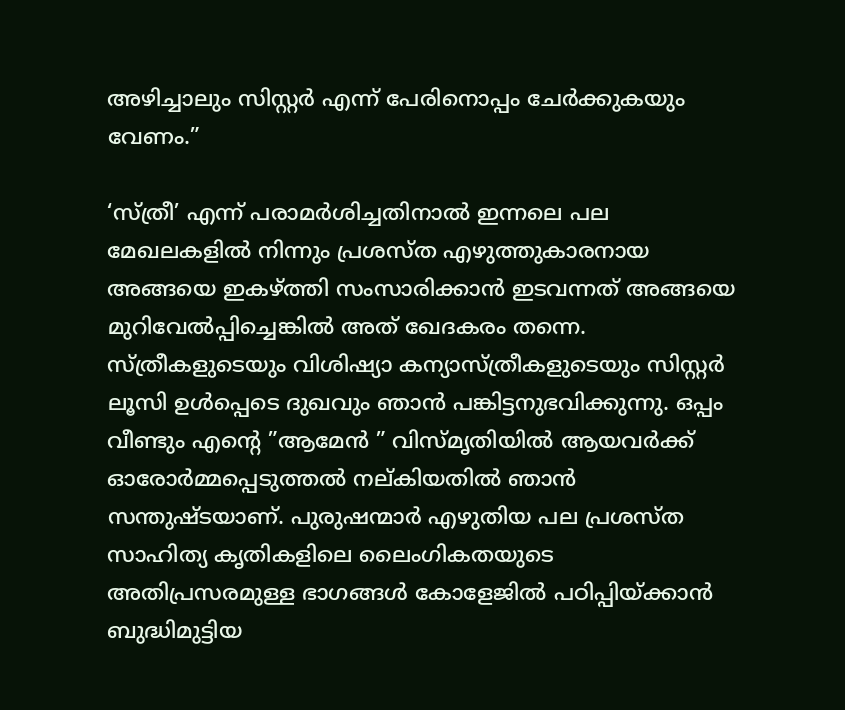അഴിച്ചാലും സിസ്റ്റര്‍ എന്ന് പേരിനൊപ്പം ചേര്‍ക്കുകയും വേണം.”

‘സ്ത്രീ’ എന്ന് പരാമര്‍ശിച്ചതിനാല്‍ ഇന്നലെ പല മേഖലകളില്‍ നിന്നും പ്രശസ്ത എഴുത്തുകാരനായ അങ്ങയെ ഇകഴ്ത്തി സംസാരിക്കാന്‍ ഇടവന്നത് അങ്ങയെ മുറിവേല്‍പ്പിച്ചെങ്കില്‍ അത് ഖേദകരം തന്നെ. സ്ത്രീകളുടെയും വിശിഷ്യാ കന്യാസ്ത്രീകളുടെയും സിസ്റ്റര്‍ ലൂസി ഉള്‍പ്പെടെ ദുഖവും ഞാന്‍ പങ്കിട്ടനുഭവിക്കുന്നു. ഒപ്പം വീണ്ടും എന്റെ ”ആമേന്‍ ” വിസ്മൃതിയില്‍ ആയവര്‍ക്ക് ഓരോര്‍മ്മപ്പെടുത്തല്‍ നല്കിയതില്‍ ഞാന്‍ സന്തുഷ്ടയാണ്. പുരുഷന്മാര്‍ എഴുതിയ പല പ്രശസ്ത സാഹിത്യ കൃതികളിലെ ലൈംഗികതയുടെ അതിപ്രസരമുള്ള ഭാഗങ്ങള്‍ കോളേജില്‍ പഠിപ്പിയ്ക്കാന്‍ ബുദ്ധിമുട്ടിയ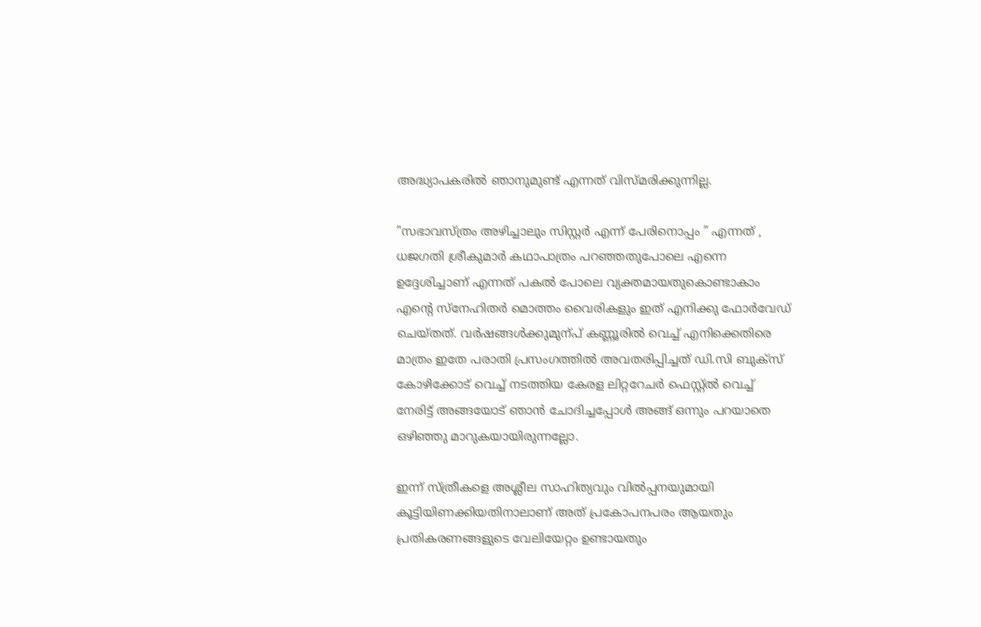അദ്ധ്യാപകരില്‍ ഞാനുമുണ്ട് എന്നത് വിസ്മരിക്കുന്നില്ല.

”സഭാവസ്ത്രം അഴിച്ചാലും സിസ്റ്റര്‍ എന്ന് പേരിനൊപ്പം ” എന്നത് , ധജഗതി ശ്രീകുമാര്‍ കഥാപാത്രം പറഞ്ഞതുപോലെ എന്നെ ഉദ്ദേശിച്ചാണ് എന്നത് പകല്‍ പോലെ വ്യക്തമായതുകൊണ്ടാകാം എന്റെ സ്‌നേഹിതര്‍ മൊത്തം വൈരികളും ഇത് എനിക്കു ഫോര്‍വേഡ് ചെയ്തത്. വര്‍ഷങ്ങള്‍ക്കുമുന്പ് കണ്ണൂരില്‍ വെച്ച് എനിക്കെതിരെ മാത്രം ഇതേ പരാതി പ്രസംഗത്തില്‍ അവതരിപ്പിച്ചത് ഡി.സി ബുക്‌സ് കോഴിക്കോട് വെച്ച് നടത്തിയ കേരള ലിറ്ററേചര്‍ ഫെസ്റ്റ്ല്‍ വെച്ച് നേരിട്ട് അങ്ങയോട് ഞാന്‍ ചോദിച്ചപ്പോള്‍ അങ്ങ് ഒന്നും പറയാതെ ഒഴിഞ്ഞു മാറുകയായിരുന്നല്ലോ.

ഇന്ന് സ്ത്രീകളെ അശ്ലീല സാഹിത്യവും വില്‍പ്പനയുമായി കൂട്ടിയിണക്കിയതിനാലാണ് അത് പ്രകോപനപരം ആയതും പ്രതികരണങ്ങളുടെ വേലിയേറ്റം ഉണ്ടായതും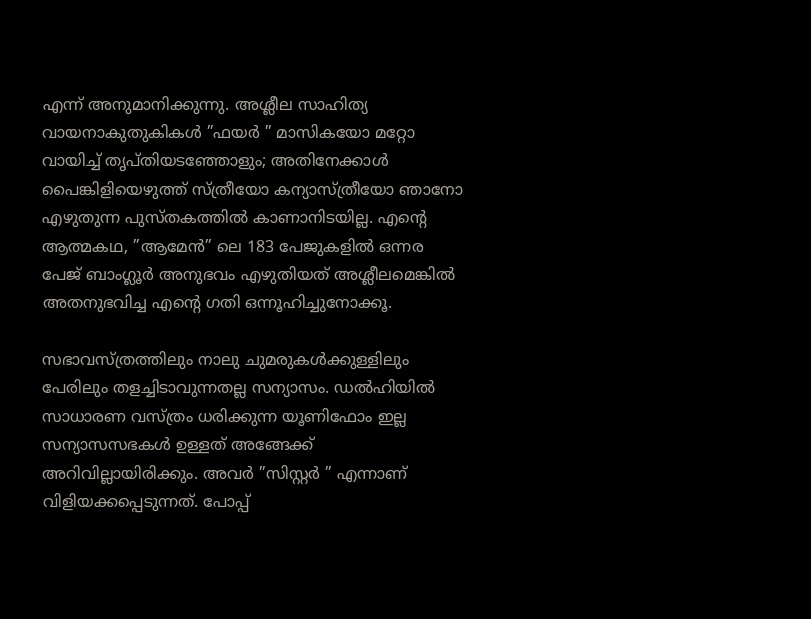എന്ന് അനുമാനിക്കുന്നു. അശ്ലീല സാഹിത്യ വായനാകുതുകികള്‍ ”ഫയര്‍ ” മാസികയോ മറ്റോ വായിച്ച് തൃപ്തിയടഞ്ഞോളും; അതിനേക്കാള്‍ പൈങ്കിളിയെഴുത്ത് സ്ത്രീയോ കന്യാസ്ത്രീയോ ഞാനോ എഴുതുന്ന പുസ്തകത്തില്‍ കാണാനിടയില്ല. എന്റെ ആത്മകഥ, ”ആമേന്‍” ലെ 183 പേജുകളില്‍ ഒന്നര പേജ് ബാംഗ്ലൂര്‍ അനുഭവം എഴുതിയത് അശ്ലീലമെങ്കില്‍ അതനുഭവിച്ച എന്റെ ഗതി ഒന്നൂഹിച്ചുനോക്കൂ.

സഭാവസ്ത്രത്തിലും നാലു ചുമരുകള്‍ക്കുള്ളിലും പേരിലും തളച്ചിടാവുന്നതല്ല സന്യാസം. ഡല്‍ഹിയില്‍ സാധാരണ വസ്ത്രം ധരിക്കുന്ന യൂണിഫോം ഇല്ല സന്യാസസഭകള്‍ ഉള്ളത് അങ്ങേക്ക് അറിവില്ലായിരിക്കും. അവര്‍ ”സിസ്റ്റര്‍ ” എന്നാണ് വിളിയക്കപ്പെടുന്നത്. പോപ്പ്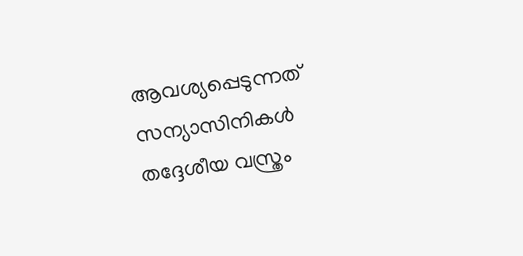ആവശ്യപ്പെടുന്നത് സന്യാസിനികള്‍ തദ്ദേശീയ വസ്ത്രം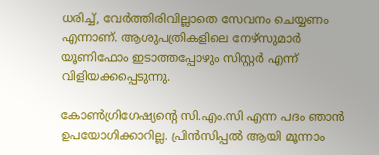ധരിച്ച്, വേര്‍ത്തിരിവില്ലാതെ സേവനം ചെയ്യണം എന്നാണ്. ആശുപത്രികളിലെ നേഴ്‌സുമാര്‍ യൂണിഫോം ഇടാത്തപ്പോഴും സിസ്റ്റര്‍ എന്ന് വിളിയക്കപ്പെടുന്നു.

കോണ്‍ഗ്രിഗേഷ്യന്റെ സി.എം.സി എന്ന പദം ഞാന്‍ ഉപയോഗിക്കാറില്ല. പ്രിന്‍സിപ്പല്‍ ആയി മൂന്നാം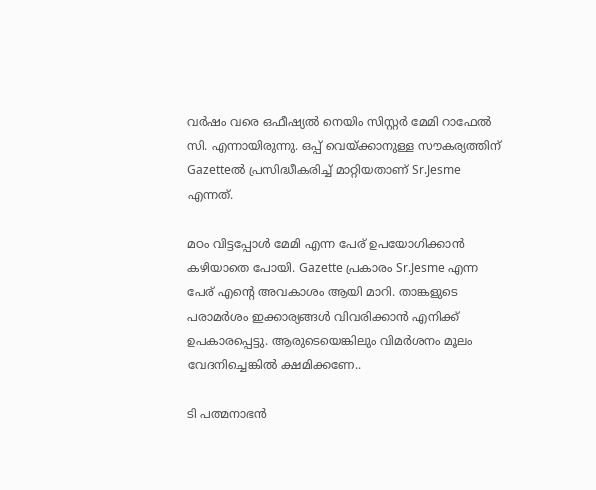വര്‍ഷം വരെ ഒഫീഷ്യല്‍ നെയിം സിസ്റ്റര്‍ മേമി റാഫേല്‍ സി. എന്നായിരുന്നു. ഒപ്പ് വെയ്ക്കാനുള്ള സൗകര്യത്തിന് Gazetteല്‍ പ്രസിദ്ധീകരിച്ച് മാറ്റിയതാണ് Sr.Jesme എന്നത്.

മഠം വിട്ടപ്പോള്‍ മേമി എന്ന പേര് ഉപയോഗിക്കാന്‍ കഴിയാതെ പോയി. Gazette പ്രകാരം Sr.Jesme എന്ന പേര് എന്റെ അവകാശം ആയി മാറി. താങ്കളുടെ പരാമര്‍ശം ഇക്കാര്യങ്ങള്‍ വിവരിക്കാന്‍ എനിക്ക് ഉപകാരപ്പെട്ടു. ആരുടെയെങ്കിലും വിമര്‍ശനം മൂലം വേദനിച്ചെങ്കില്‍ ക്ഷമിക്കണേ..

ടി പത്മനാഭൻ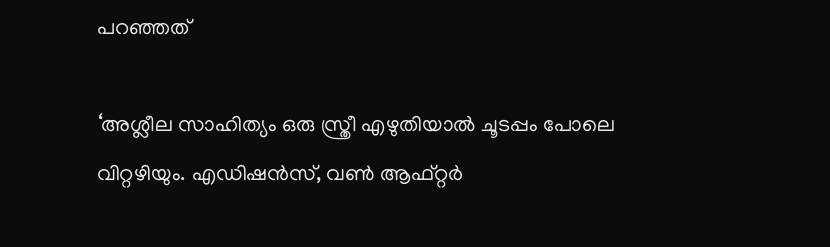പറഞ്ഞത്

‘അശ്ലീല സാഹിത്യം ഒരു സ്ത്രീ എഴുതിയാല്‍ ചൂടപ്പം പോലെ വിറ്റഴിയും. എഡിഷന്‍സ്, വണ്‍ ആഫ്റ്റര്‍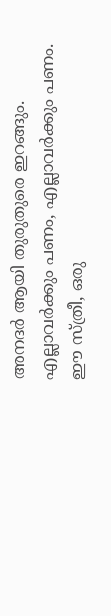അനദര്‍ ആയി തുരുതുരെ ഇറങ്ങും. എല്ലാവര്‍ക്കും പണം, എല്ലാവര്‍ക്കും പണം. ഈ സ്ത്രീ, ഒരു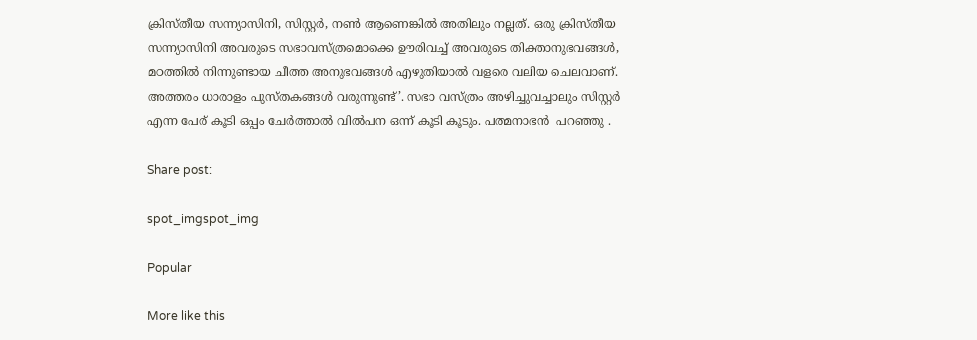ക്രിസ്തീയ സന്ന്യാസിനി, സിസ്റ്റര്‍, നണ്‍ ആണെങ്കില്‍ അതിലും നല്ലത്. ഒരു ക്രിസ്തീയ സന്ന്യാസിനി അവരുടെ സഭാവസ്ത്രമൊക്കെ ഊരിവച്ച് അവരുടെ തിക്താനുഭവങ്ങള്‍, മഠത്തില്‍ നിന്നുണ്ടായ ചീത്ത അനുഭവങ്ങള്‍ എഴുതിയാല്‍ വളരെ വലിയ ചെലവാണ്. അത്തരം ധാരാളം പുസ്തകങ്ങള്‍ വരുന്നുണ്ട്’. സഭാ വസ്ത്രം അഴിച്ചുവച്ചാലും സിസ്റ്റര്‍ എന്ന പേര് കൂടി ഒപ്പം ചേര്‍ത്താല്‍ വില്‍പന ഒന്ന് കൂടി കൂടും. പത്മനാഭന്‍  പറഞ്ഞു .

Share post:

spot_imgspot_img

Popular

More like this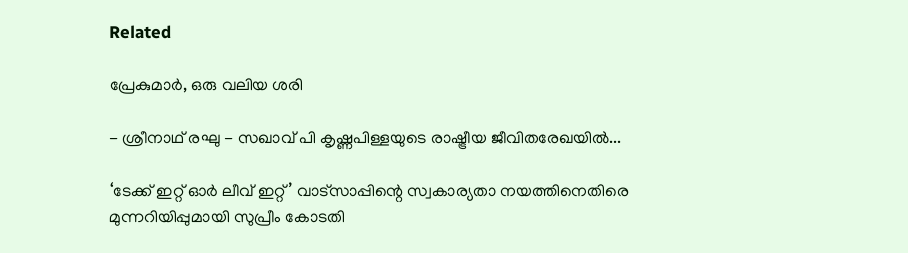Related

പ്രേകുമാർ, ഒരു വലിയ ശരി

- ശ്രീനാഥ് രഘു - സഖാവ് പി കൃഷ്ണപിള്ളയുടെ രാഷ്ട്രീയ ജീവിതരേഖയിൽ...

‘ടേക്ക് ഇറ്റ് ഓർ ലീവ് ഇറ്റ്’ വാട്സാപ്പിന്റെ സ്വകാര്യതാ നയത്തിനെതിരെ മുന്നറിയിപ്പുമായി സുപ്രീം കോടതി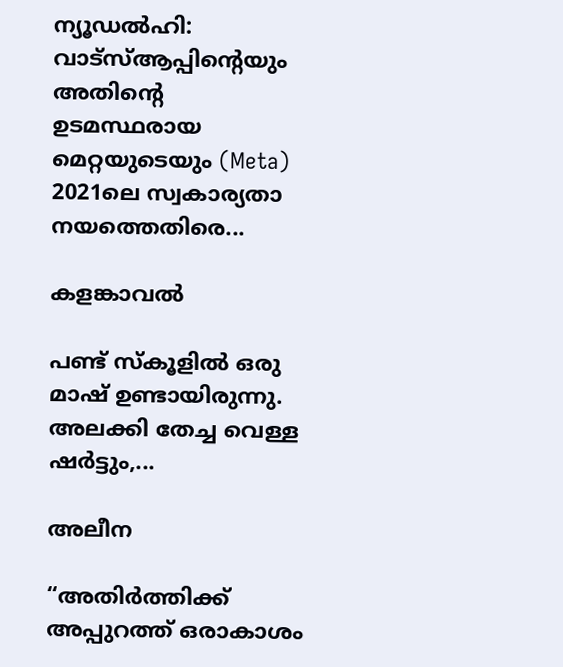ന്യൂഡൽഹി: വാട്‌സ്ആപ്പിന്റെയും അതിന്റെ ഉടമസ്ഥരായ മെറ്റയുടെയും (Meta) 2021ലെ സ്വകാര്യതാ നയത്തെതിരെ...

കളങ്കാവൽ

പണ്ട് സ്കൂളിൽ ഒരു മാഷ് ഉണ്ടായിരുന്നു. അലക്കി തേച്ച വെള്ള ഷർട്ടും,...

അലീന

“അതിര്‍ത്തിക്ക് അപ്പുറത്ത് ഒരാകാശം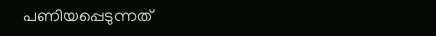പണിയപ്പെടുന്നത്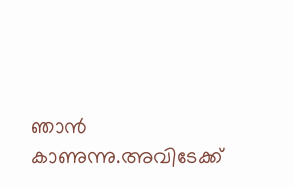ഞാന്‍ കാണുന്നു.അവിടേക്ക്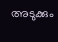അടുക്കും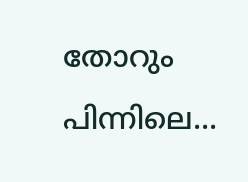തോറും പിന്നിലെ...